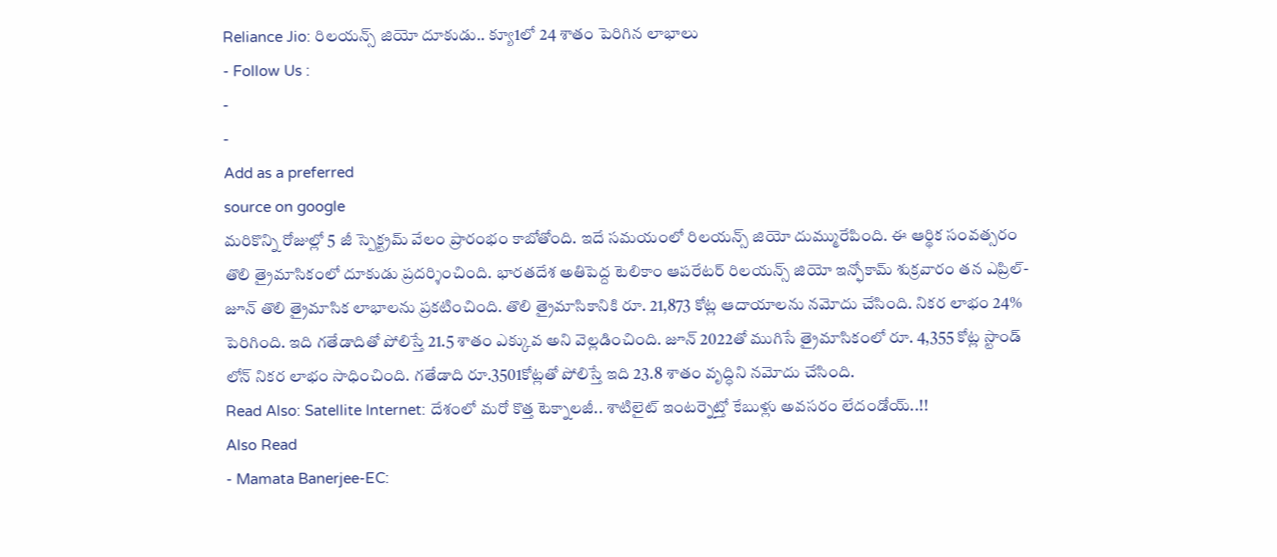Reliance Jio: రిలయన్స్ జియో దూకుడు.. క్యూ1లో 24 శాతం పెరిగిన లాభాలు
- Follow Us :
-
-
Add as a preferred
source on google
మరికొన్ని రోజుల్లో 5 జీ స్పెక్ట్రమ్ వేలం ప్రారంభం కాబోతోంది. ఇదే సమయంలో రిలయన్స్ జియో దుమ్మురేపింది. ఈ ఆర్థిక సంవత్సరం తొలి త్రైమాసికంలో దూకుడు ప్రదర్శించింది. భారతదేశ అతిపెద్ద టెలికాం ఆపరేటర్ రిలయన్స్ జియో ఇన్ఫోకామ్ శుక్రవారం తన ఎప్రిల్-జూన్ తొలి త్రైమాసిక లాభాలను ప్రకటించింది. తొలి త్రైమాసికానికి రూ. 21,873 కోట్ల ఆదాయాలను నమోదు చేసింది. నికర లాభం 24% పెరిగింది. ఇది గతేడాదితో పోలిస్తే 21.5 శాతం ఎక్కువ అని వెల్లడించింది. జూన్ 2022తో ముగిసే త్రైమాసికంలో రూ. 4,355 కోట్ల స్టాండ్ లోన్ నికర లాభం సాధించింది. గతేడాది రూ.3501కోట్లతో పోలిస్తే ఇది 23.8 శాతం వృద్ధిని నమోదు చేసింది.
Read Also: Satellite Internet: దేశంలో మరో కొత్త టెక్నాలజీ.. శాటిలైట్ ఇంటర్నెట్తో కేబుళ్లు అవసరం లేదండోయ్..!!
Also Read
- Mamata Banerjee-EC: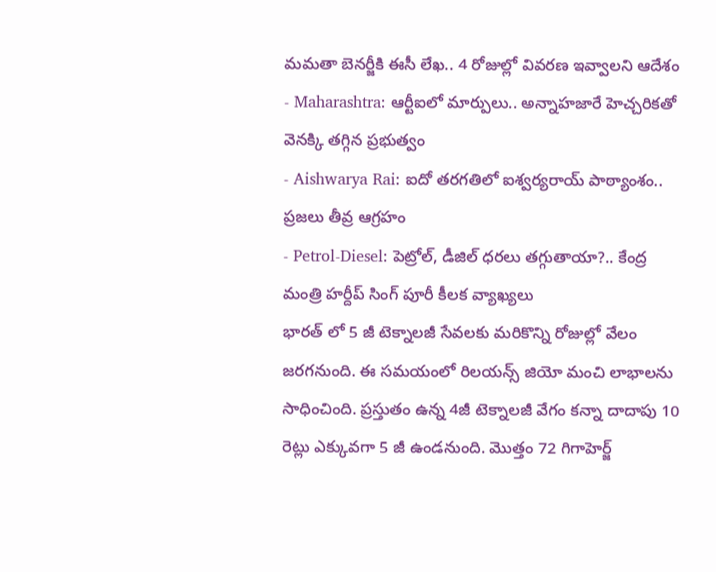మమతా బెనర్జీకి ఈసీ లేఖ.. 4 రోజుల్లో వివరణ ఇవ్వాలని ఆదేశం
- Maharashtra: ఆర్టీఐలో మార్పులు.. అన్నాహజారే హెచ్చరికతో వెనక్కి తగ్గిన ప్రభుత్వం
- Aishwarya Rai: ఐదో తరగతిలో ఐశ్వర్యరాయ్ పాఠ్యాంశం.. ప్రజలు తీవ్ర ఆగ్రహం
- Petrol-Diesel: పెట్రోల్, డీజిల్ ధరలు తగ్గుతాయా?.. కేంద్ర మంత్రి హర్దీప్ సింగ్ పూరీ కీలక వ్యాఖ్యలు
భారత్ లో 5 జీ టెక్నాలజీ సేవలకు మరికొన్ని రోజుల్లో వేలం జరగనుంది. ఈ సమయంలో రిలయన్స్ జియో మంచి లాభాలను సాధించింది. ప్రస్తుతం ఉన్న 4జీ టెక్నాలజీ వేగం కన్నా దాదాపు 10 రెట్లు ఎక్కువగా 5 జీ ఉండనుంది. మొత్తం 72 గిగాహెర్జ్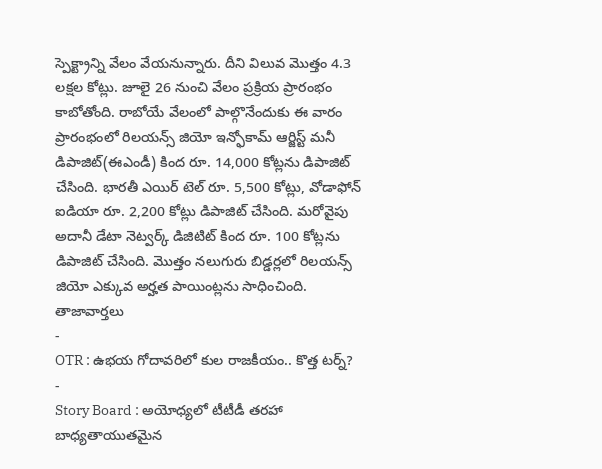స్పెక్ట్రాన్ని వేలం వేయనున్నారు. దీని విలువ మొత్తం 4.3 లక్షల కోట్లు. జూలై 26 నుంచి వేలం ప్రక్రియ ప్రారంభం కాబోతోంది. రాబోయే వేలంలో పాల్గొనేందుకు ఈ వారం ప్రారంభంలో రిలయన్స్ జియో ఇన్ఫోకామ్ ఆర్జిస్ట్ మనీ డిపాజిట్(ఈఎండీ) కింద రూ. 14,000 కోట్లను డిపాజిట్ చేసింది. భారతీ ఎయిర్ టెల్ రూ. 5,500 కోట్లు, వోడాఫోన్ ఐడియా రూ. 2,200 కోట్లు డిపాజిట్ చేసింది. మరోవైపు అదానీ డేటా నెట్వర్క్ డిజిటిట్ కింద రూ. 100 కోట్లను డిపాజిట్ చేసింది. మొత్తం నలుగురు బిడ్డర్లలో రిలయన్స్ జియో ఎక్కువ అర్హత పాయింట్లను సాధించింది.
తాజావార్తలు
-
OTR : ఉభయ గోదావరిలో కుల రాజకీయం.. కొత్త టర్న్?
-
Story Board : అయోధ్యలో టీటీడీ తరహా బాధ్యతాయుతమైన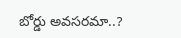బోర్డు అవసరమా..?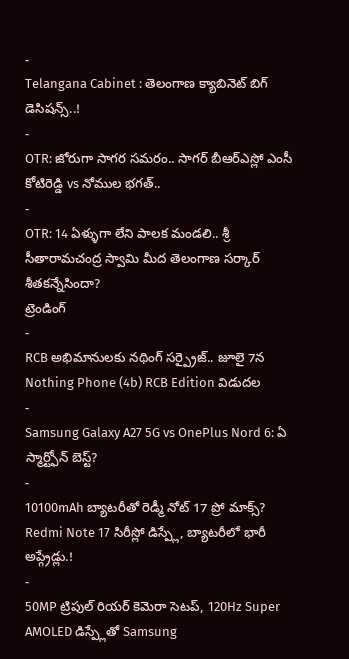-
Telangana Cabinet : తెలంగాణ క్యాబినెట్ బిగ్ డెసిషన్స్..!
-
OTR: జోరుగా సాగర సమరం.. సాగర్ బీఆర్ఎస్లో ఎంసీ కోటిరెడ్డి vs నోముల భగత్..
-
OTR: 14 ఏళ్ళుగా లేని పాలక మండలి.. శ్రీ సీతారామచంద్ర స్వామి మీద తెలంగాణ సర్కార్ శీతకన్నేసిందా?
ట్రెండింగ్
-
RCB అభిమానులకు నథింగ్ సర్ప్రైజ్.. జూలై 7న Nothing Phone (4b) RCB Edition విడుదల
-
Samsung Galaxy A27 5G vs OnePlus Nord 6: ఏ స్మార్ట్ఫోన్ బెస్ట్?
-
10100mAh బ్యాటరీతో రెడ్మీ నోట్ 17 ప్రో మాక్స్? Redmi Note 17 సిరీస్లో డిస్ప్లే, బ్యాటరీలో భారీ అప్గ్రేడ్లు.!
-
50MP ట్రిపుల్ రియర్ కెమెరా సెటప్, 120Hz Super AMOLED డిస్ప్లేతో Samsung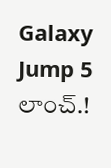Galaxy Jump 5 లాంచ్.!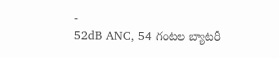-
52dB ANC, 54 గంటల బ్యాటరీ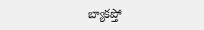బ్యాకప్తో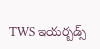TWS ఇయర్బడ్స్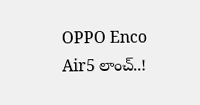OPPO Enco Air5 లాంచ్..!